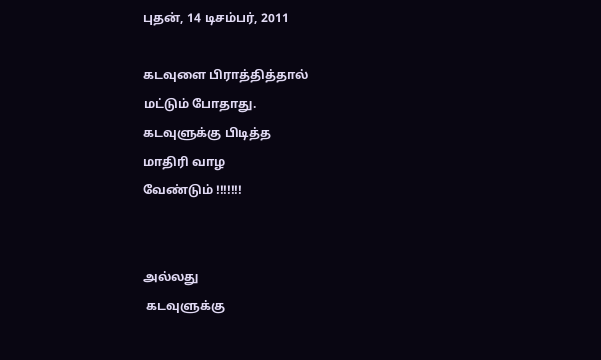புதன், 14 டிசம்பர், 2011

கடவுளை பிராத்தித்தால்
மட்டும் போதாது.
கடவுளுக்கு பிடித்த
மாதிரி வாழ
வேண்டும் !!!!!!!


அல்லது
 கடவுளுக்கு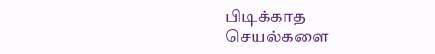பிடிக்காத
செயல்களை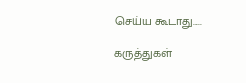செய்ய கூடாது.....

கருத்துகள்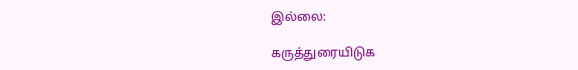இல்லை:

கருத்துரையிடுக